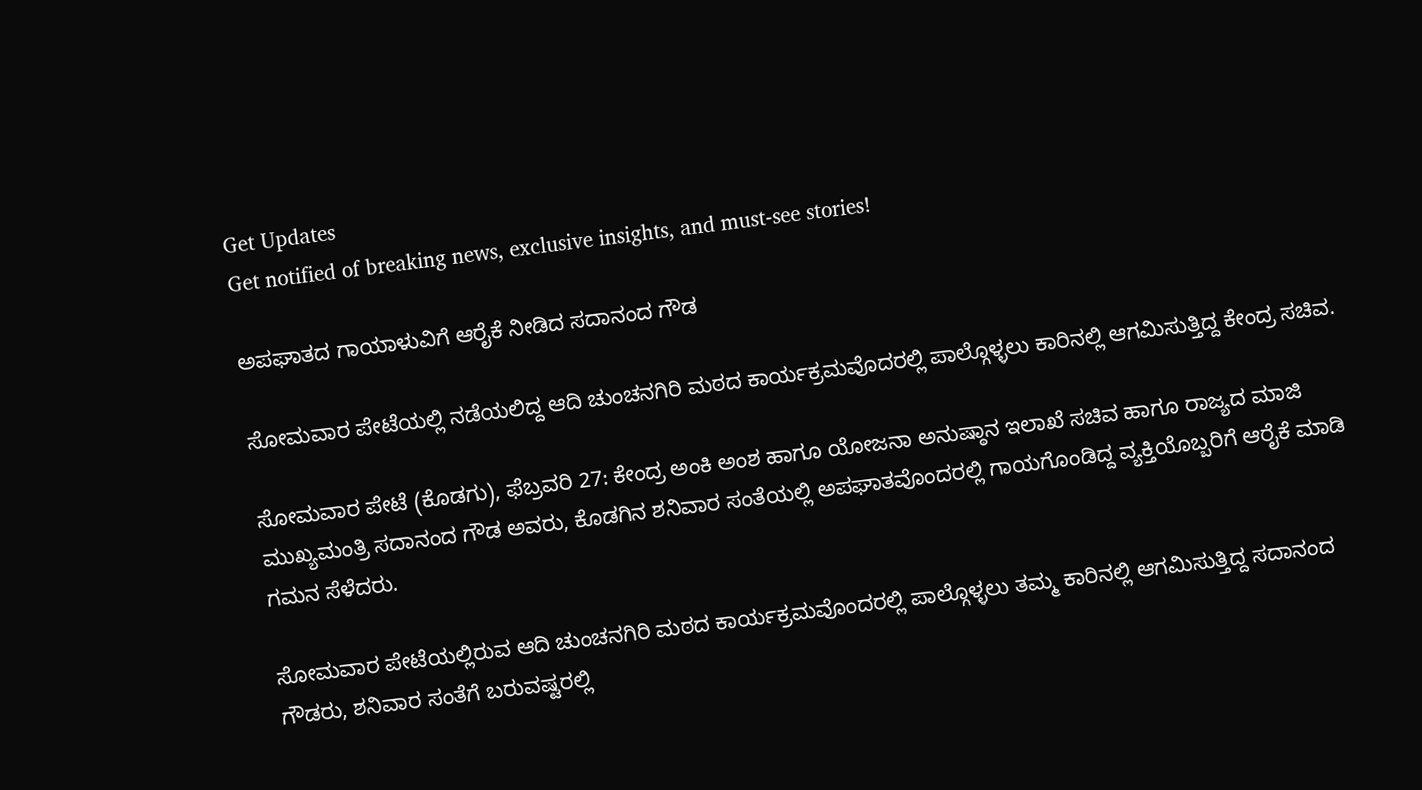Get Updates
Get notified of breaking news, exclusive insights, and must-see stories!

ಅಪಘಾತದ ಗಾಯಾಳುವಿಗೆ ಆರೈಕೆ ನೀಡಿದ ಸದಾನಂದ ಗೌಡ

ಸೋಮವಾರ ಪೇಟೆಯಲ್ಲಿ ನಡೆಯಲಿದ್ದ ಆದಿ ಚುಂಚನಗಿರಿ ಮಠದ ಕಾರ್ಯಕ್ರಮವೊದರಲ್ಲಿ ಪಾಲ್ಗೊಳ್ಳಲು ಕಾರಿನಲ್ಲಿ ಆಗಮಿಸುತ್ತಿದ್ದ ಕೇಂದ್ರ ಸಚಿವ.

ಸೋಮವಾರ ಪೇಟೆ (ಕೊಡಗು), ಫೆಬ್ರವರಿ 27: ಕೇಂದ್ರ ಅಂಕಿ ಅಂಶ ಹಾಗೂ ಯೋಜನಾ ಅನುಷ್ಠಾನ ಇಲಾಖೆ ಸಚಿವ ಹಾಗೂ ರಾಜ್ಯದ ಮಾಜಿ ಮುಖ್ಯಮಂತ್ರಿ ಸದಾನಂದ ಗೌಡ ಅವರು, ಕೊಡಗಿನ ಶನಿವಾರ ಸಂತೆಯಲ್ಲಿ ಅಪಘಾತವೊಂದರಲ್ಲಿ ಗಾಯಗೊಂಡಿದ್ದ ವ್ಯಕ್ತಿಯೊಬ್ಬರಿಗೆ ಆರೈಕೆ ಮಾಡಿ ಗಮನ ಸೆಳೆದರು.

ಸೋಮವಾರ ಪೇಟೆಯಲ್ಲಿರುವ ಆದಿ ಚುಂಚನಗಿರಿ ಮಠದ ಕಾರ್ಯಕ್ರಮವೊಂದರಲ್ಲಿ ಪಾಲ್ಗೊಳ್ಳಲು ತಮ್ಮ ಕಾರಿನಲ್ಲಿ ಆಗಮಿಸುತ್ತಿದ್ದ ಸದಾನಂದ ಗೌಡರು, ಶನಿವಾರ ಸಂತೆಗೆ ಬರುವಷ್ಟರಲ್ಲಿ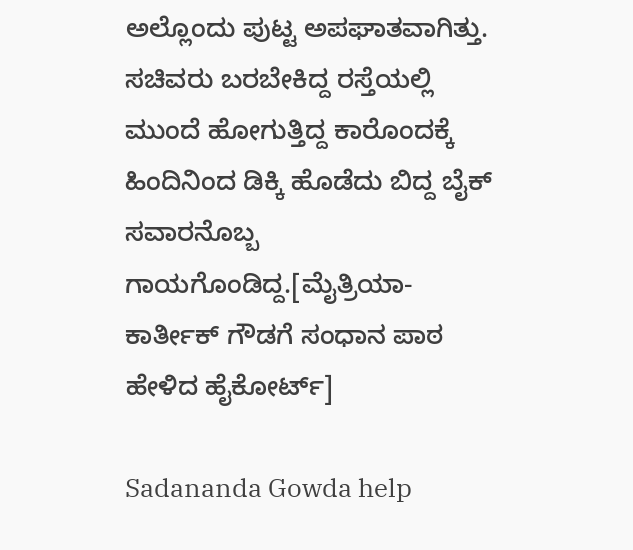ಅಲ್ಲೊಂದು ಪುಟ್ಟ ಅಪಘಾತವಾಗಿತ್ತು. ಸಚಿವರು ಬರಬೇಕಿದ್ದ ರಸ್ತೆಯಲ್ಲಿ ಮುಂದೆ ಹೋಗುತ್ತಿದ್ದ ಕಾರೊಂದಕ್ಕೆ ಹಿಂದಿನಿಂದ ಡಿಕ್ಕಿ ಹೊಡೆದು ಬಿದ್ದ ಬೈಕ್ ಸವಾರನೊಬ್ಬ ಗಾಯಗೊಂಡಿದ್ದ.[ಮೈತ್ರಿಯಾ- ಕಾರ್ತೀಕ್ ಗೌಡಗೆ ಸಂಧಾನ ಪಾಠ ಹೇಳಿದ ಹೈಕೋರ್ಟ್]

Sadananda Gowda help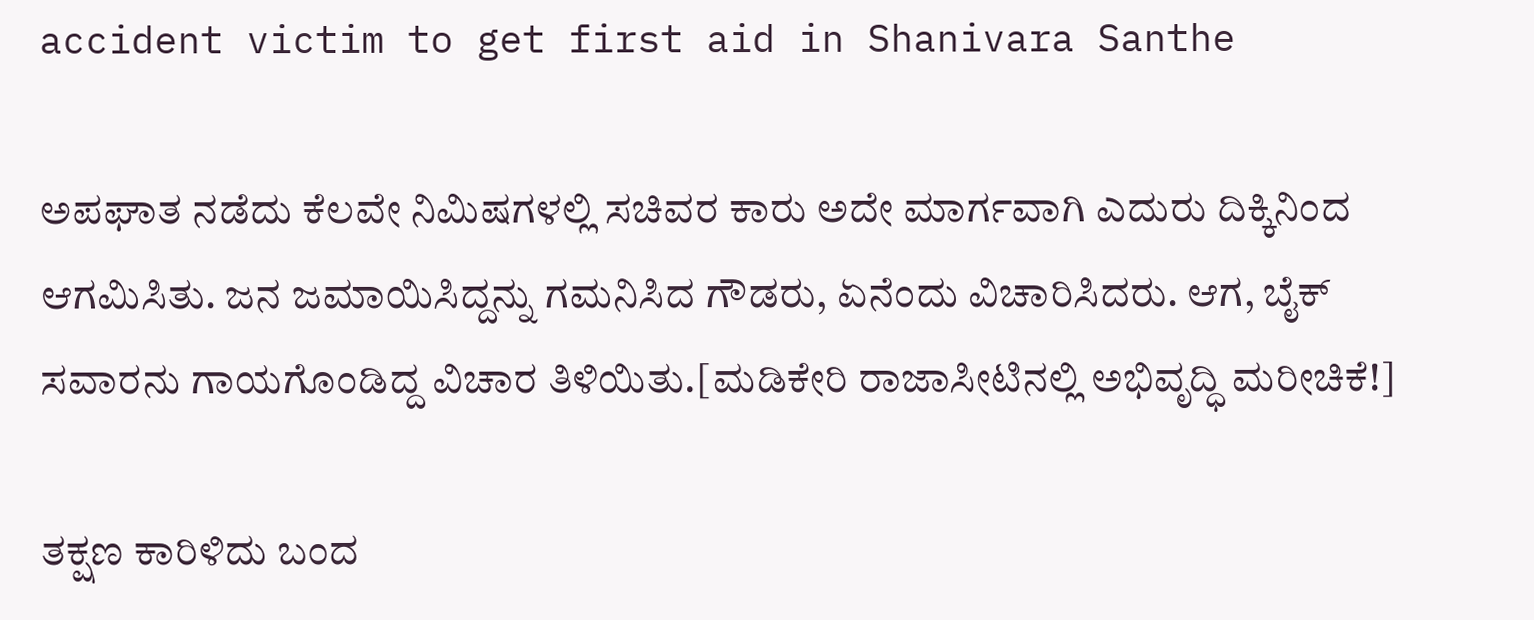accident victim to get first aid in Shanivara Santhe

ಅಪಘಾತ ನಡೆದು ಕೆಲವೇ ನಿಮಿಷಗಳಲ್ಲಿ ಸಚಿವರ ಕಾರು ಅದೇ ಮಾರ್ಗವಾಗಿ ಎದುರು ದಿಕ್ಕಿನಿಂದ ಆಗಮಿಸಿತು. ಜನ ಜಮಾಯಿಸಿದ್ದನ್ನು ಗಮನಿಸಿದ ಗೌಡರು, ಏನೆಂದು ವಿಚಾರಿಸಿದರು. ಆಗ, ಬೈಕ್ ಸವಾರನು ಗಾಯಗೊಂಡಿದ್ದ ವಿಚಾರ ತಿಳಿಯಿತು.[ಮಡಿಕೇರಿ ರಾಜಾಸೀಟಿನಲ್ಲಿ ಅಭಿವೃದ್ಧಿ ಮರೀಚಿಕೆ!]

ತಕ್ಷಣ ಕಾರಿಳಿದು ಬಂದ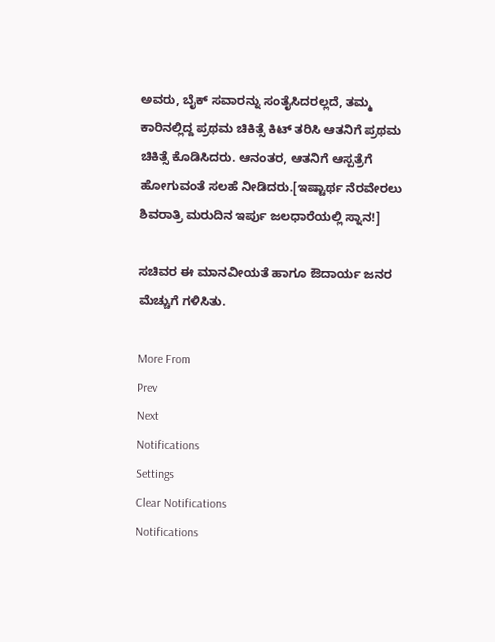ಅವರು, ಬೈಕ್ ಸವಾರನ್ನು ಸಂತೈಸಿದರಲ್ಲದೆ, ತಮ್ಮ ಕಾರಿನಲ್ಲಿದ್ದ ಪ್ರಥಮ ಚಿಕಿತ್ಸೆ ಕಿಟ್ ತರಿಸಿ ಆತನಿಗೆ ಪ್ರಥಮ ಚಿಕಿತ್ಸೆ ಕೊಡಿಸಿದರು. ಆನಂತರ, ಆತನಿಗೆ ಆಸ್ಪತ್ರೆಗೆ ಹೋಗುವಂತೆ ಸಲಹೆ ನೀಡಿದರು.[ಇಷ್ಟಾರ್ಥ ನೆರವೇರಲು ಶಿವರಾತ್ರಿ ಮರುದಿನ ಇರ್ಪು ಜಲಧಾರೆಯಲ್ಲಿ ಸ್ನಾನ!]

ಸಚಿವರ ಈ ಮಾನವೀಯತೆ ಹಾಗೂ ಔದಾರ್ಯ ಜನರ ಮೆಚ್ಚುಗೆ ಗಳಿಸಿತು.

More From
Prev
Next
Notifications
Settings
Clear Notifications
Notifications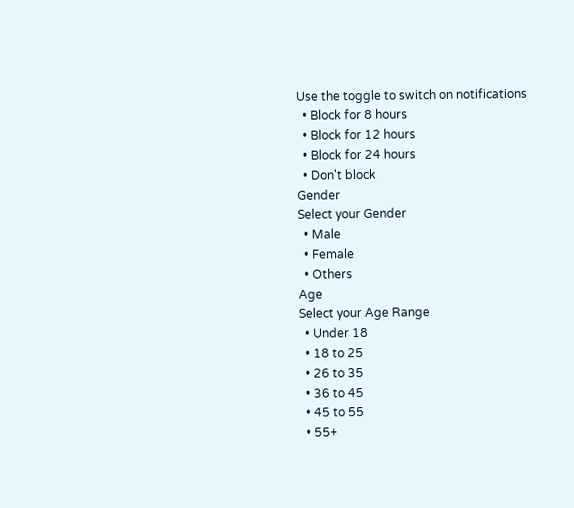Use the toggle to switch on notifications
  • Block for 8 hours
  • Block for 12 hours
  • Block for 24 hours
  • Don't block
Gender
Select your Gender
  • Male
  • Female
  • Others
Age
Select your Age Range
  • Under 18
  • 18 to 25
  • 26 to 35
  • 36 to 45
  • 45 to 55
  • 55+